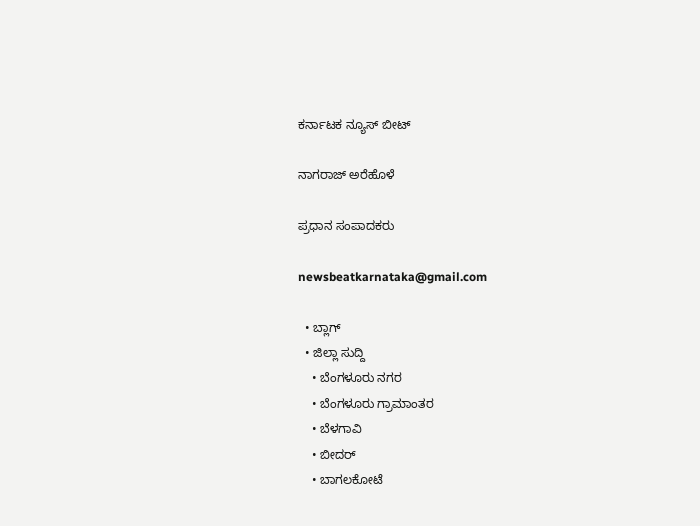ಕರ್ನಾಟಕ ನ್ಯೂಸ್ ಬೀಟ್

ನಾಗರಾಜ್ ಅರೆಹೊಳೆ

ಪ್ರಧಾನ ಸಂಪಾದಕರು

newsbeatkarnataka@gmail.com

  • ಬ್ಲಾಗ್
  • ಜಿಲ್ಲಾ ಸುದ್ದಿ
    • ಬೆಂಗಳೂರು ನಗರ
    • ಬೆಂಗಳೂರು ಗ್ರಾಮಾಂತರ
    • ಬೆಳಗಾವಿ
    • ಬೀದರ್
    • ಬಾಗಲಕೋಟೆ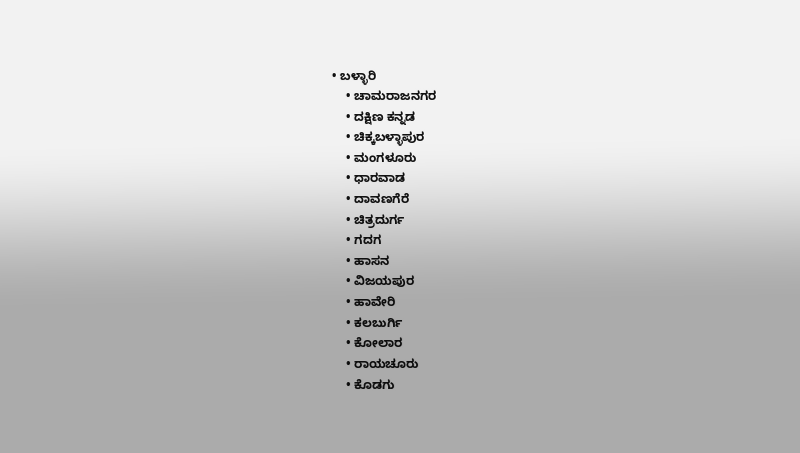• ಬಳ್ಳಾರಿ
    • ಚಾಮರಾಜನಗರ
    • ದಕ್ಷಿಣ ಕನ್ನಡ
    • ಚಿಕ್ಕಬಳ್ಳಾಪುರ
    • ಮಂಗಳೂರು
    • ಧಾರವಾಡ
    • ದಾವಣಗೆರೆ
    • ಚಿತ್ರದುರ್ಗ
    • ಗದಗ
    • ಹಾಸನ
    • ವಿಜಯಪುರ
    • ಹಾವೇರಿ
    • ಕಲಬುರ್ಗಿ
    • ಕೋಲಾರ
    • ರಾಯಚೂರು
    • ಕೊಡಗು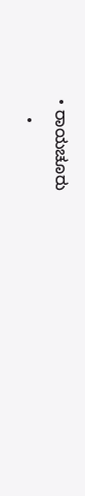• ರಾಯಚೂರು
    •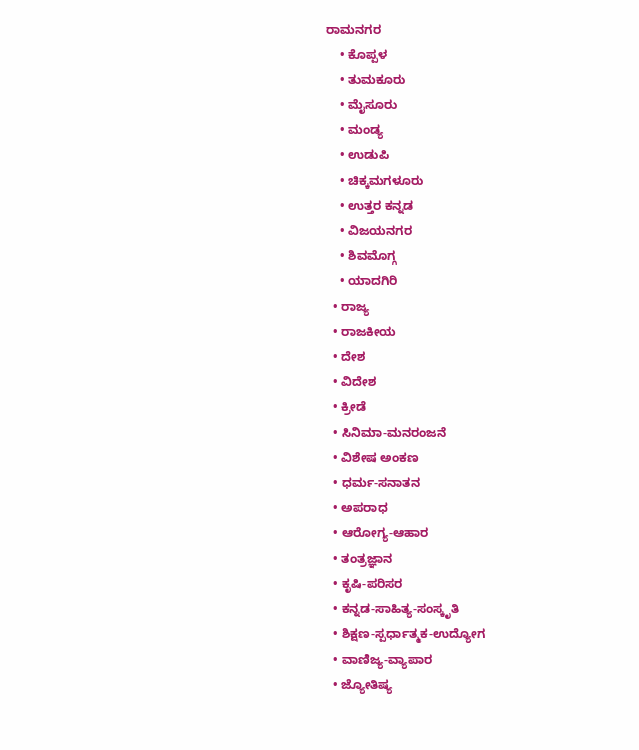ರಾಮನಗರ
    • ಕೊಪ್ಪಳ
    • ತುಮಕೂರು
    • ಮೈಸೂರು
    • ಮಂಡ್ಯ
    • ಉಡುಪಿ
    • ಚಿಕ್ಕಮಗಳೂರು
    • ಉತ್ತರ ಕನ್ನಡ
    • ವಿಜಯನಗರ
    • ಶಿವಮೊಗ್ಗ
    • ಯಾದಗಿರಿ
  • ರಾಜ್ಯ
  • ರಾಜಕೀಯ
  • ದೇಶ
  • ವಿದೇಶ
  • ಕ್ರೀಡೆ
  • ಸಿನಿಮಾ-ಮನರಂಜನೆ
  • ವಿಶೇಷ ಅಂಕಣ
  • ಧರ್ಮ-ಸನಾತನ
  • ಅಪರಾಧ
  • ಆರೋಗ್ಯ-ಆಹಾರ
  • ತಂತ್ರಜ್ಞಾನ
  • ಕೃಷಿ-ಪರಿಸರ
  • ಕನ್ನಡ-ಸಾಹಿತ್ಯ-ಸಂಸ್ಕೃತಿ
  • ಶಿಕ್ಷಣ-ಸ್ಪರ್ಧಾತ್ಮಕ-ಉದ್ಯೋಗ
  • ವಾಣಿಜ್ಯ-ವ್ಯಾಪಾರ
  • ಜ್ಯೋತಿಷ್ಯ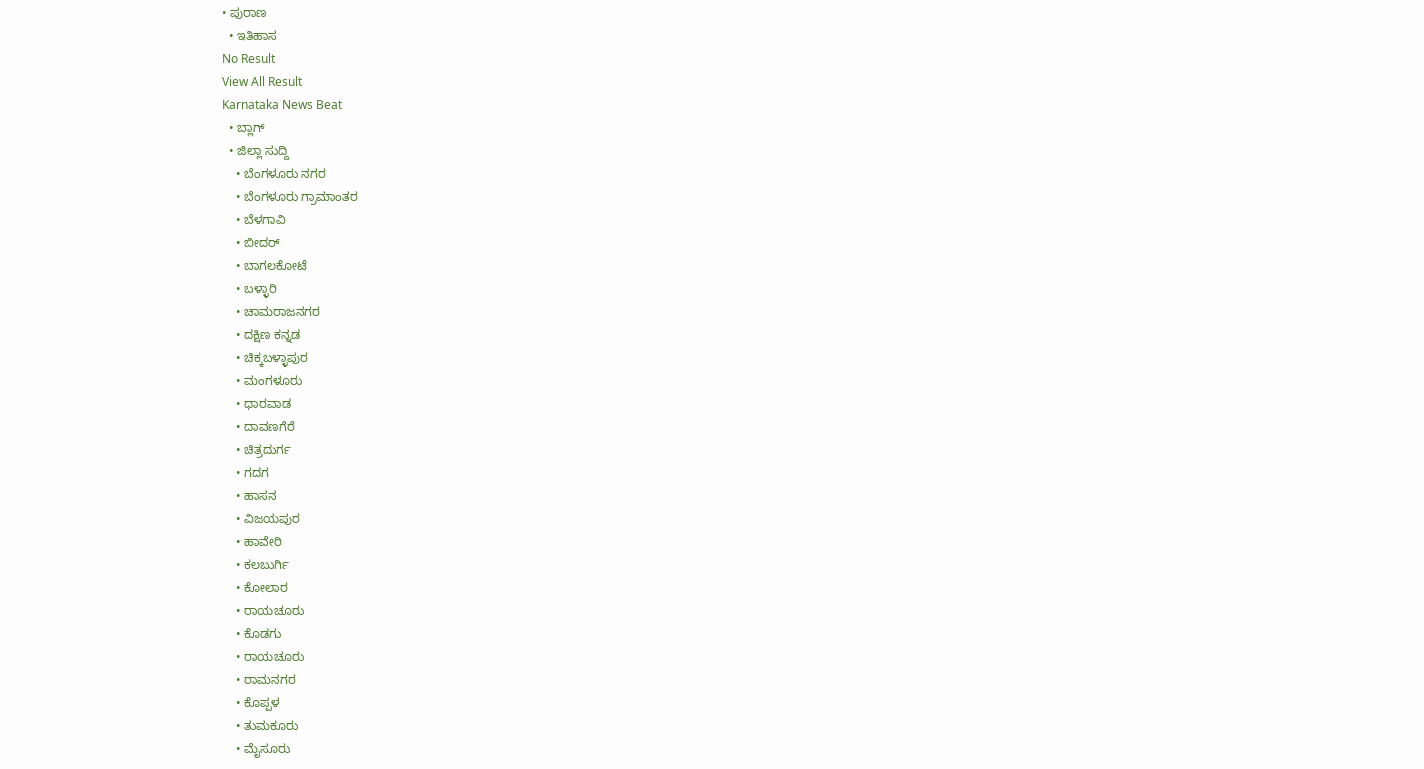• ಪುರಾಣ
  • ಇತಿಹಾಸ
No Result
View All Result
Karnataka News Beat
  • ಬ್ಲಾಗ್
  • ಜಿಲ್ಲಾ ಸುದ್ದಿ
    • ಬೆಂಗಳೂರು ನಗರ
    • ಬೆಂಗಳೂರು ಗ್ರಾಮಾಂತರ
    • ಬೆಳಗಾವಿ
    • ಬೀದರ್
    • ಬಾಗಲಕೋಟೆ
    • ಬಳ್ಳಾರಿ
    • ಚಾಮರಾಜನಗರ
    • ದಕ್ಷಿಣ ಕನ್ನಡ
    • ಚಿಕ್ಕಬಳ್ಳಾಪುರ
    • ಮಂಗಳೂರು
    • ಧಾರವಾಡ
    • ದಾವಣಗೆರೆ
    • ಚಿತ್ರದುರ್ಗ
    • ಗದಗ
    • ಹಾಸನ
    • ವಿಜಯಪುರ
    • ಹಾವೇರಿ
    • ಕಲಬುರ್ಗಿ
    • ಕೋಲಾರ
    • ರಾಯಚೂರು
    • ಕೊಡಗು
    • ರಾಯಚೂರು
    • ರಾಮನಗರ
    • ಕೊಪ್ಪಳ
    • ತುಮಕೂರು
    • ಮೈಸೂರು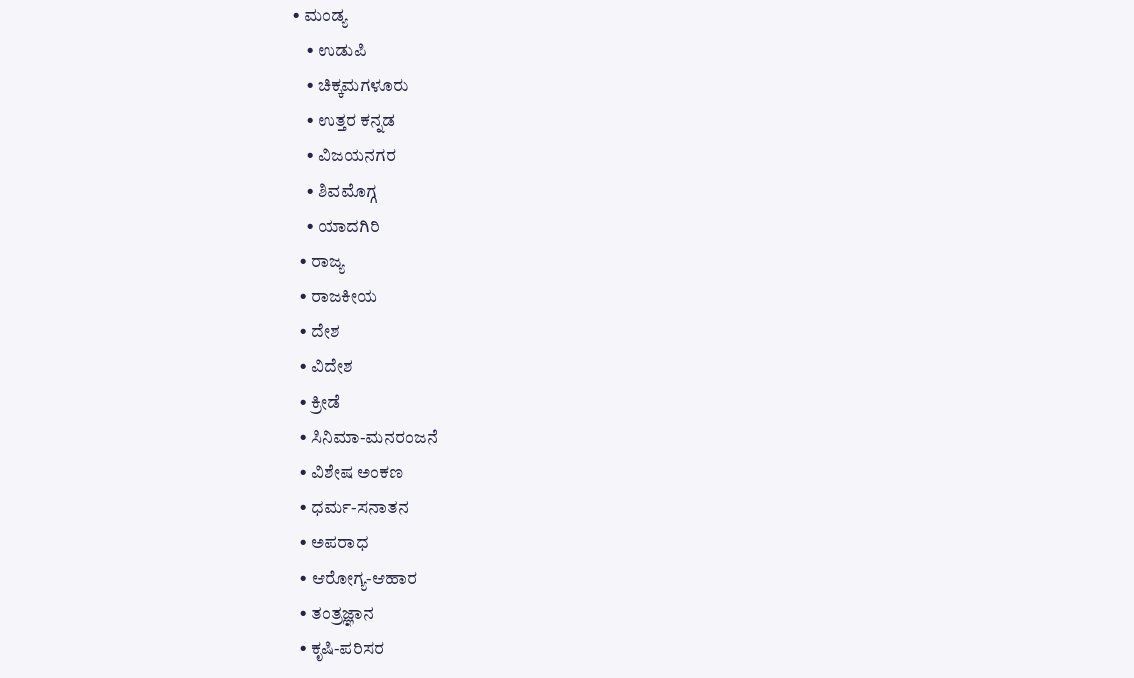• ಮಂಡ್ಯ
    • ಉಡುಪಿ
    • ಚಿಕ್ಕಮಗಳೂರು
    • ಉತ್ತರ ಕನ್ನಡ
    • ವಿಜಯನಗರ
    • ಶಿವಮೊಗ್ಗ
    • ಯಾದಗಿರಿ
  • ರಾಜ್ಯ
  • ರಾಜಕೀಯ
  • ದೇಶ
  • ವಿದೇಶ
  • ಕ್ರೀಡೆ
  • ಸಿನಿಮಾ-ಮನರಂಜನೆ
  • ವಿಶೇಷ ಅಂಕಣ
  • ಧರ್ಮ-ಸನಾತನ
  • ಅಪರಾಧ
  • ಆರೋಗ್ಯ-ಆಹಾರ
  • ತಂತ್ರಜ್ಞಾನ
  • ಕೃಷಿ-ಪರಿಸರ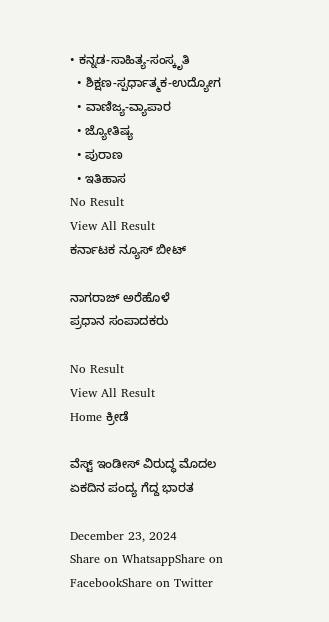• ಕನ್ನಡ-ಸಾಹಿತ್ಯ-ಸಂಸ್ಕೃತಿ
  • ಶಿಕ್ಷಣ-ಸ್ಪರ್ಧಾತ್ಮಕ-ಉದ್ಯೋಗ
  • ವಾಣಿಜ್ಯ-ವ್ಯಾಪಾರ
  • ಜ್ಯೋತಿಷ್ಯ
  • ಪುರಾಣ
  • ಇತಿಹಾಸ
No Result
View All Result
ಕರ್ನಾಟಕ ನ್ಯೂಸ್ ಬೀಟ್

ನಾಗರಾಜ್ ಅರೆಹೊಳೆ
ಪ್ರಧಾನ ಸಂಪಾದಕರು

No Result
View All Result
Home ಕ್ರೀಡೆ

ವೆಸ್ಟ್ ಇಂಡೀಸ್ ವಿರುದ್ಧ ಮೊದಲ ಏಕದಿನ ಪಂದ್ಯ ಗೆದ್ದ ಭಾರತ

December 23, 2024
Share on WhatsappShare on FacebookShare on Twitter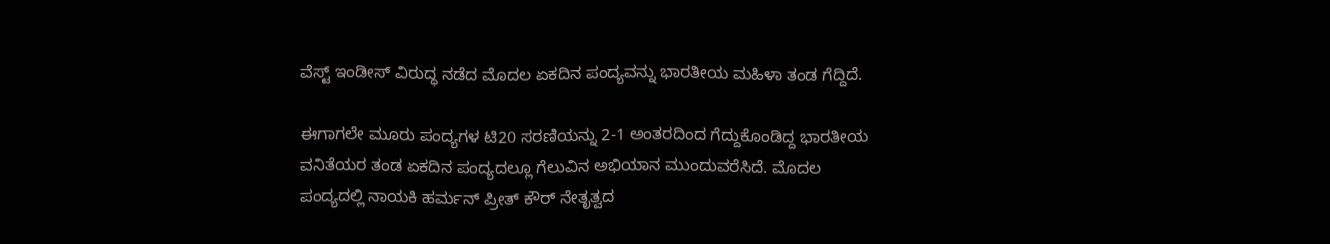ವೆಸ್ಟ್ ಇಂಡೀಸ್ ವಿರುದ್ಧ ನಡೆದ ಮೊದಲ ಏಕದಿನ ಪಂದ್ಯವನ್ನು ಭಾರತೀಯ ಮಹಿಳಾ ತಂಡ ಗೆದ್ದಿದೆ.

ಈಗಾಗಲೇ ಮೂರು ಪಂದ್ಯಗಳ ಟಿ20 ಸರಣಿಯನ್ನು 2-1 ಅಂತರದಿಂದ ಗೆದ್ದುಕೊಂಡಿದ್ದ ಭಾರತೀಯ ವನಿತೆಯರ ತಂಡ ಏಕದಿನ ಪಂದ್ಯದಲ್ಲೂ ಗೆಲುವಿನ ಅಭಿಯಾನ ಮುಂದುವರೆಸಿದೆ. ಮೊದಲ ಪಂದ್ಯದಲ್ಲಿ ನಾಯಕಿ ಹರ್ಮನ್‌ ಪ್ರೀತ್ ಕೌರ್ ನೇತೃತ್ವದ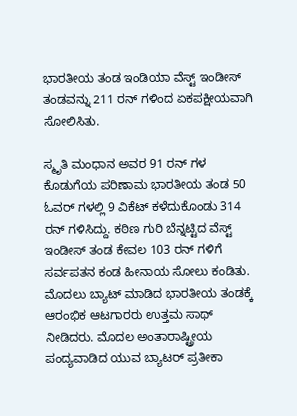ಭಾರತೀಯ ತಂಡ ಇಂಡಿಯಾ ವೆಸ್ಟ್ ಇಂಡೀಸ್ ತಂಡವನ್ನು 211 ರನ್‌ ಗಳಿಂದ ಏಕಪಕ್ಷೀಯವಾಗಿ ಸೋಲಿಸಿತು.

ಸ್ಮೃತಿ ಮಂಧಾನ ಅವರ 91 ರನ್ ಗಳ ಕೊಡುಗೆಯ ಪರಿಣಾಮ ಭಾರತೀಯ ತಂಡ 50 ಓವರ್‌ ಗಳಲ್ಲಿ 9 ವಿಕೆಟ್ ಕಳೆದುಕೊಂಡು 314 ರನ್ ಗಳಿಸಿದ್ದು. ಕಠಿಣ ಗುರಿ ಬೆನ್ನಟ್ಟಿದ ವೆಸ್ಟ್ ಇಂಡೀಸ್ ತಂಡ ಕೇವಲ 103 ರನ್ ಗಳಿಗೆ ಸರ್ವಪತನ ಕಂಡ ಹೀನಾಯ ಸೋಲು ಕಂಡಿತು.
ಮೊದಲು ಬ್ಯಾಟ್ ಮಾಡಿದ ಭಾರತೀಯ ತಂಡಕ್ಕೆ ಆರಂಭಿಕ ಆಟಗಾರರು ಉತ್ತಮ ಸಾಥ್ ನೀಡಿದರು. ಮೊದಲ ಅಂತಾರಾಷ್ಟ್ರೀಯ ಪಂದ್ಯವಾಡಿದ ಯುವ ಬ್ಯಾಟರ್ ಪ್ರತೀಕಾ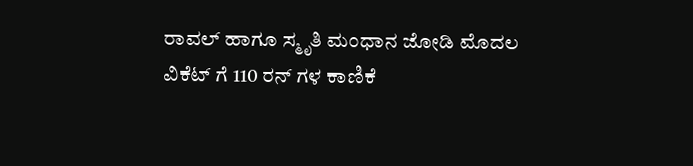ರಾವಲ್ ಹಾಗೂ ಸ್ಮೃತಿ ಮಂಧಾನ ಜೋಡಿ ಮೊದಲ ವಿಕೆಟ್‌ ಗೆ 110 ರನ್‌ ಗಳ ಕಾಣಿಕೆ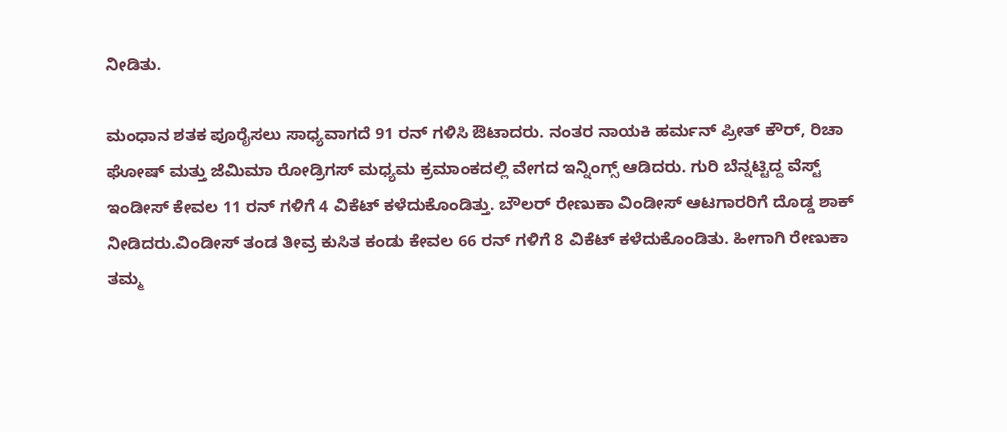ನೀಡಿತು.

ಮಂಧಾನ ಶತಕ ಪೂರೈಸಲು ಸಾಧ್ಯವಾಗದೆ 91 ರನ್ ಗಳಿಸಿ ಔಟಾದರು. ನಂತರ ನಾಯಕಿ ಹರ್ಮನ್‌ ಪ್ರೀತ್ ಕೌರ್, ರಿಚಾ ಘೋಷ್ ಮತ್ತು ಜೆಮಿಮಾ ರೋಡ್ರಿಗಸ್ ಮಧ್ಯಮ ಕ್ರಮಾಂಕದಲ್ಲಿ ವೇಗದ ಇನ್ನಿಂಗ್ಸ್‌ ಆಡಿದರು. ಗುರಿ ಬೆನ್ನಟ್ಟಿದ್ದ ವೆಸ್ಟ್ ಇಂಡೀಸ್ ಕೇವಲ 11 ರನ್‌ ಗಳಿಗೆ 4 ವಿಕೆಟ್ ಕಳೆದುಕೊಂಡಿತ್ತು. ಬೌಲರ್ ರೇಣುಕಾ ವಿಂಡೀಸ್ ಆಟಗಾರರಿಗೆ ದೊಡ್ಡ ಶಾಕ್ ನೀಡಿದರು.ವಿಂಡೀಸ್ ತಂಡ ತೀವ್ರ ಕುಸಿತ ಕಂಡು ಕೇವಲ 66 ರನ್ ಗಳಿಗೆ 8 ವಿಕೆಟ್ ಕಳೆದುಕೊಂಡಿತು. ಹೀಗಾಗಿ ರೇಣುಕಾ ತಮ್ಮ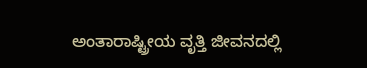ಅಂತಾರಾಷ್ಟ್ರೀಯ ವೃತ್ತಿ ಜೀವನದಲ್ಲಿ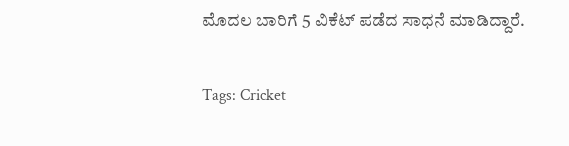ಮೊದಲ ಬಾರಿಗೆ 5 ವಿಕೆಟ್ ಪಡೆದ ಸಾಧನೆ ಮಾಡಿದ್ದಾರೆ.

Tags: Cricket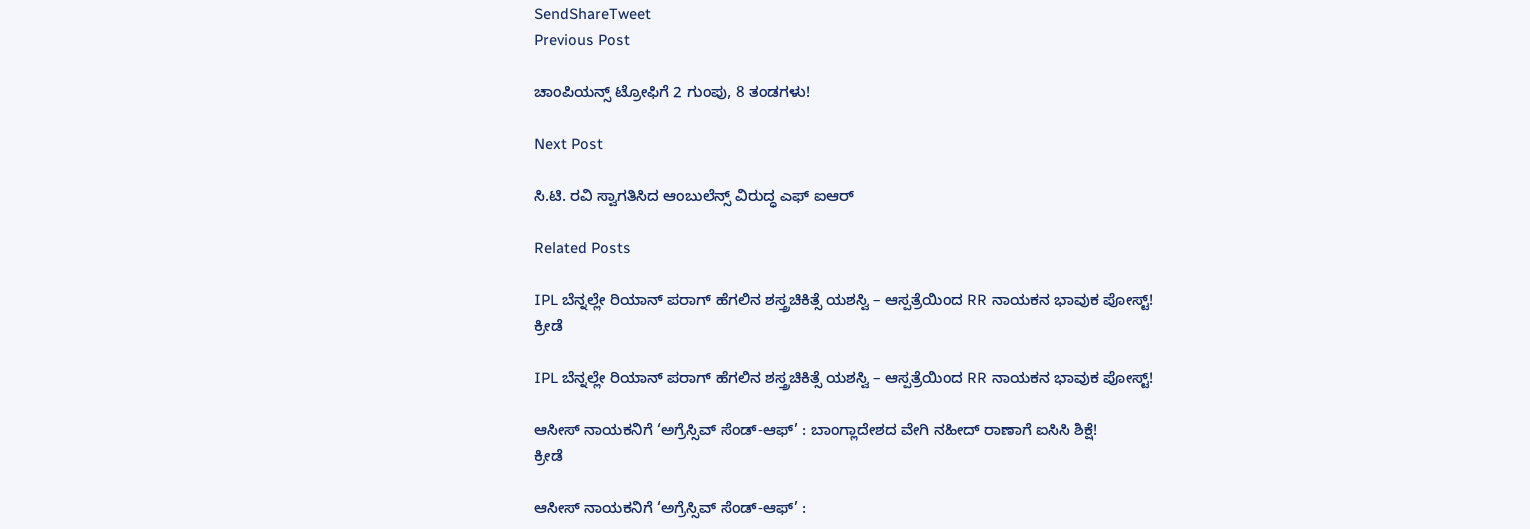SendShareTweet
Previous Post

ಚಾಂಪಿಯನ್ಸ್ ಟ್ರೋಫಿಗೆ 2 ಗುಂಪು, 8 ತಂಡಗಳು!

Next Post

ಸಿ.ಟಿ. ರವಿ ಸ್ವಾಗತಿಸಿದ ಆಂಬುಲೆನ್ಸ್ ವಿರುದ್ಧ ಎಫ್ ಐಆರ್

Related Posts

IPL ಬೆನ್ನಲ್ಲೇ ರಿಯಾನ್ ಪರಾಗ್ ಹೆಗಲಿನ ಶಸ್ತ್ರಚಿಕಿತ್ಸೆ ಯಶಸ್ವಿ – ಆಸ್ಪತ್ರೆಯಿಂದ RR ನಾಯಕನ ಭಾವುಕ ಪೋಸ್ಟ್!
ಕ್ರೀಡೆ

IPL ಬೆನ್ನಲ್ಲೇ ರಿಯಾನ್ ಪರಾಗ್ ಹೆಗಲಿನ ಶಸ್ತ್ರಚಿಕಿತ್ಸೆ ಯಶಸ್ವಿ – ಆಸ್ಪತ್ರೆಯಿಂದ RR ನಾಯಕನ ಭಾವುಕ ಪೋಸ್ಟ್!

ಆಸೀಸ್ ನಾಯಕನಿಗೆ ‘ಅಗ್ರೆಸ್ಸಿವ್ ಸೆಂಡ್-ಆಫ್’ : ಬಾಂಗ್ಲಾದೇಶದ ವೇಗಿ ನಹೀದ್ ರಾಣಾಗೆ ಐಸಿಸಿ ಶಿಕ್ಷೆ!
ಕ್ರೀಡೆ

ಆಸೀಸ್ ನಾಯಕನಿಗೆ ‘ಅಗ್ರೆಸ್ಸಿವ್ ಸೆಂಡ್-ಆಫ್’ :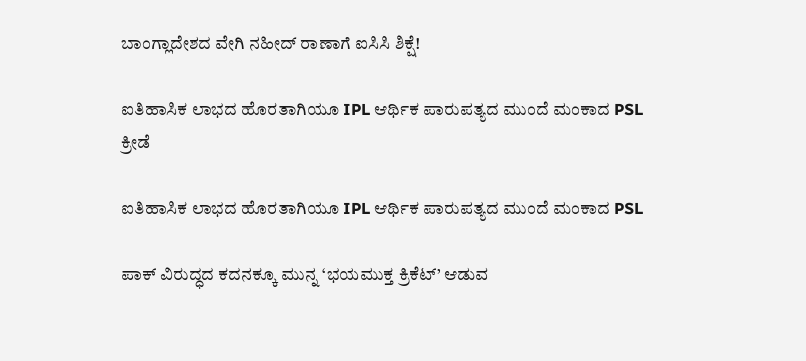ಬಾಂಗ್ಲಾದೇಶದ ವೇಗಿ ನಹೀದ್ ರಾಣಾಗೆ ಐಸಿಸಿ ಶಿಕ್ಷೆ!

ಐತಿಹಾಸಿಕ ಲಾಭದ ಹೊರತಾಗಿಯೂ IPL ಆರ್ಥಿಕ ಪಾರುಪತ್ಯದ ಮುಂದೆ ಮಂಕಾದ PSL
ಕ್ರೀಡೆ

ಐತಿಹಾಸಿಕ ಲಾಭದ ಹೊರತಾಗಿಯೂ IPL ಆರ್ಥಿಕ ಪಾರುಪತ್ಯದ ಮುಂದೆ ಮಂಕಾದ PSL

ಪಾಕ್‌ ವಿರುದ್ಧದ ಕದನಕ್ಕೂ ಮುನ್ನ ‘ಭಯಮುಕ್ತ ಕ್ರಿಕೆಟ್’ ಆಡುವ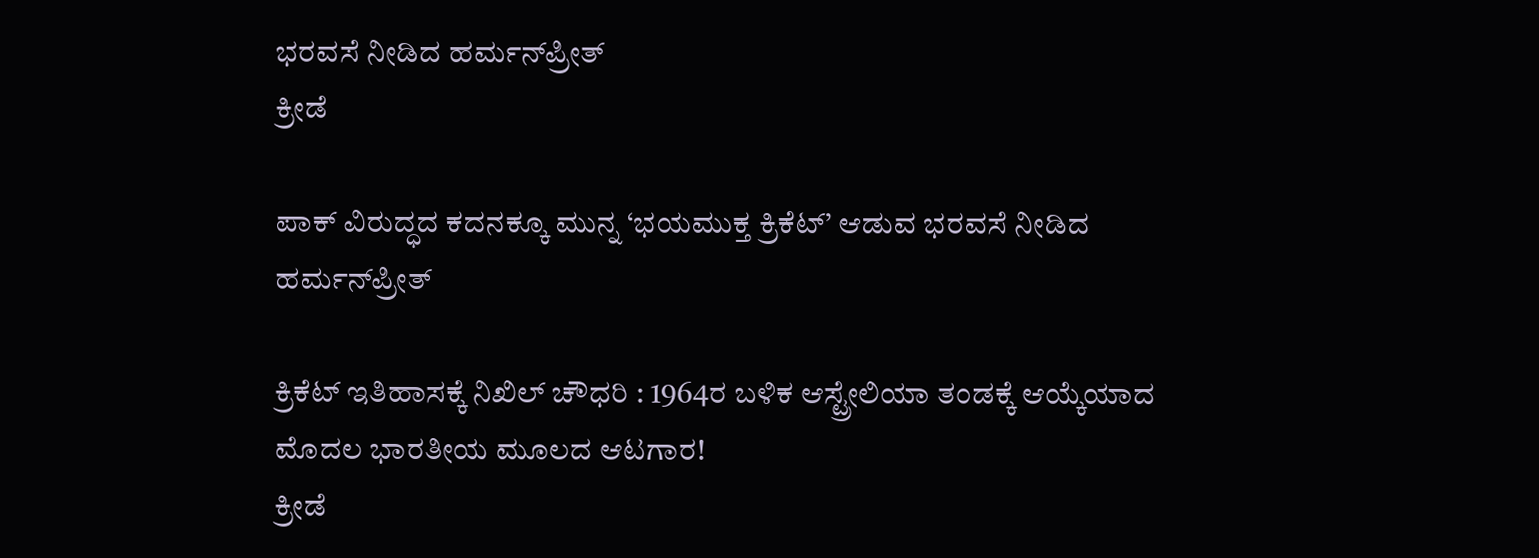ಭರವಸೆ ನೀಡಿದ ಹರ್ಮನ್‌ಪ್ರೀತ್
ಕ್ರೀಡೆ

ಪಾಕ್‌ ವಿರುದ್ಧದ ಕದನಕ್ಕೂ ಮುನ್ನ ‘ಭಯಮುಕ್ತ ಕ್ರಿಕೆಟ್’ ಆಡುವ ಭರವಸೆ ನೀಡಿದ ಹರ್ಮನ್‌ಪ್ರೀತ್

ಕ್ರಿಕೆಟ್ ಇತಿಹಾಸಕ್ಕೆ ನಿಖಿಲ್ ಚೌಧರಿ : 1964ರ ಬಳಿಕ ಆಸ್ಟ್ರೇಲಿಯಾ ತಂಡಕ್ಕೆ ಆಯ್ಕೆಯಾದ ಮೊದಲ ಭಾರತೀಯ ಮೂಲದ ಆಟಗಾರ!
ಕ್ರೀಡೆ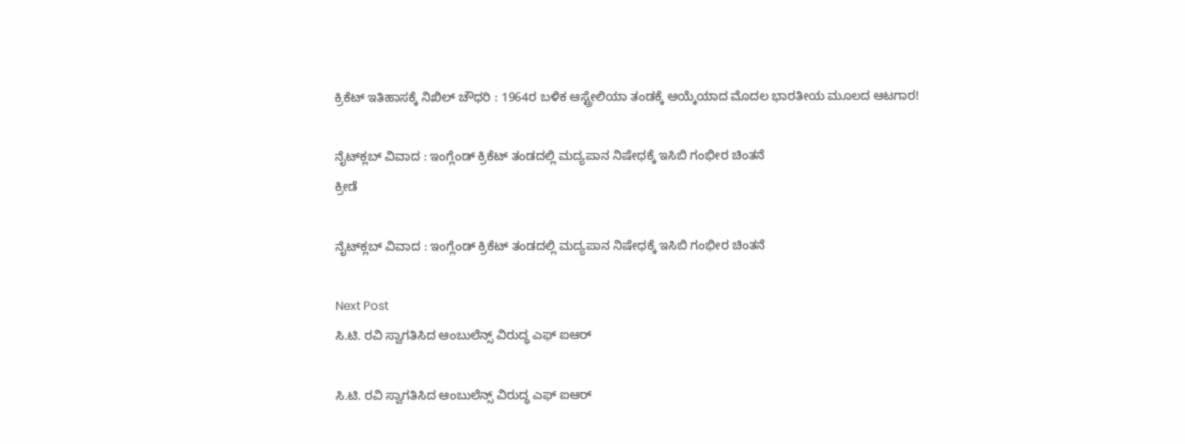ಕ್ರಿಕೆಟ್ ಇತಿಹಾಸಕ್ಕೆ ನಿಖಿಲ್ ಚೌಧರಿ : 1964ರ ಬಳಿಕ ಆಸ್ಟ್ರೇಲಿಯಾ ತಂಡಕ್ಕೆ ಆಯ್ಕೆಯಾದ ಮೊದಲ ಭಾರತೀಯ ಮೂಲದ ಆಟಗಾರ!

ನೈಟ್‌ಕ್ಲಬ್ ವಿವಾದ : ಇಂಗ್ಲೆಂಡ್ ಕ್ರಿಕೆಟ್ ತಂಡದಲ್ಲಿ ಮದ್ಯಪಾನ ನಿಷೇಧಕ್ಕೆ ಇಸಿಬಿ ಗಂಭೀರ ಚಿಂತನೆ
ಕ್ರೀಡೆ

ನೈಟ್‌ಕ್ಲಬ್ ವಿವಾದ : ಇಂಗ್ಲೆಂಡ್ ಕ್ರಿಕೆಟ್ ತಂಡದಲ್ಲಿ ಮದ್ಯಪಾನ ನಿಷೇಧಕ್ಕೆ ಇಸಿಬಿ ಗಂಭೀರ ಚಿಂತನೆ

Next Post
ಸಿ.ಟಿ. ರವಿ ಸ್ವಾಗತಿಸಿದ ಆಂಬುಲೆನ್ಸ್ ವಿರುದ್ಧ ಎಫ್ ಐಆರ್

ಸಿ.ಟಿ. ರವಿ ಸ್ವಾಗತಿಸಿದ ಆಂಬುಲೆನ್ಸ್ ವಿರುದ್ಧ ಎಫ್ ಐಆರ್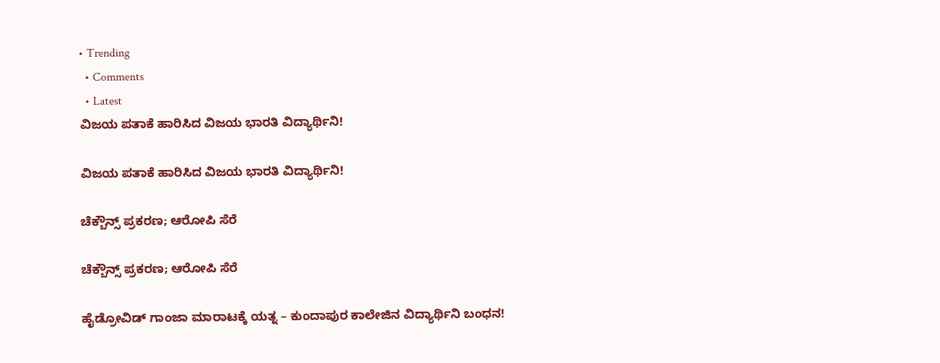• Trending
  • Comments
  • Latest
ವಿಜಯ ಪತಾಕೆ ಹಾರಿಸಿದ ವಿಜಯ ಭಾರತಿ ವಿದ್ಯಾರ್ಥಿನಿ!

ವಿಜಯ ಪತಾಕೆ ಹಾರಿಸಿದ ವಿಜಯ ಭಾರತಿ ವಿದ್ಯಾರ್ಥಿನಿ!

ಚೆಕ್ಬೌನ್ಸ್ ಪ್ರಕರಣ; ಆರೋಪಿ ಸೆರೆ

ಚೆಕ್ಬೌನ್ಸ್ ಪ್ರಕರಣ; ಆರೋಪಿ ಸೆರೆ

ಹೈಡ್ರೋವಿಡ್ ಗಾಂಜಾ ಮಾರಾಟಕ್ಕೆ ಯತ್ನ – ಕುಂದಾಪುರ ಕಾಲೇಜಿನ ವಿದ್ಯಾರ್ಥಿನಿ ಬಂಧನ!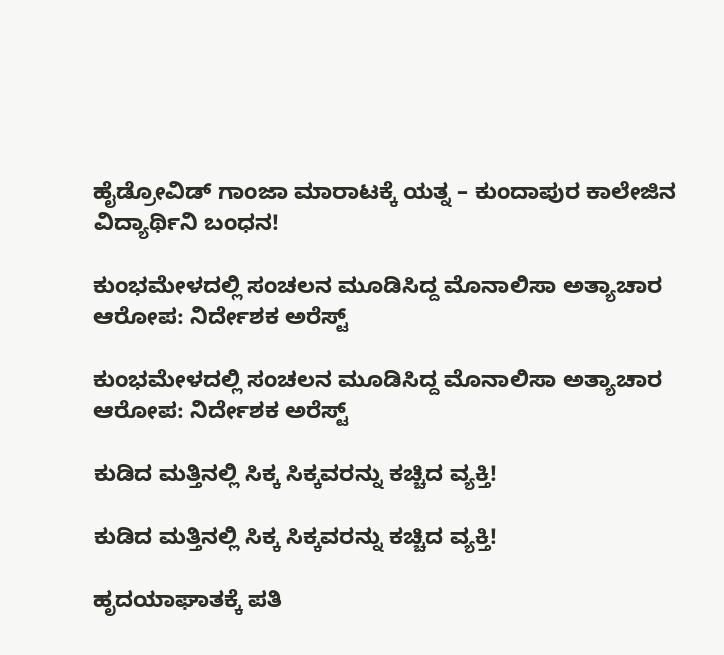ಹೈಡ್ರೋವಿಡ್ ಗಾಂಜಾ ಮಾರಾಟಕ್ಕೆ ಯತ್ನ – ಕುಂದಾಪುರ ಕಾಲೇಜಿನ ವಿದ್ಯಾರ್ಥಿನಿ ಬಂಧನ!

ಕುಂಭಮೇಳದಲ್ಲಿ ಸಂಚಲನ ಮೂಡಿಸಿದ್ದ ಮೊನಾಲಿಸಾ ಅತ್ಯಾಚಾರ ಆರೋಪ: ನಿರ್ದೇಶಕ ಅರೆಸ್ಟ್

ಕುಂಭಮೇಳದಲ್ಲಿ ಸಂಚಲನ ಮೂಡಿಸಿದ್ದ ಮೊನಾಲಿಸಾ ಅತ್ಯಾಚಾರ ಆರೋಪ: ನಿರ್ದೇಶಕ ಅರೆಸ್ಟ್

ಕುಡಿದ ಮತ್ತಿನಲ್ಲಿ ಸಿಕ್ಕ ಸಿಕ್ಕವರನ್ನು ಕಚ್ಚಿದ ವ್ಯಕ್ತಿ!

ಕುಡಿದ ಮತ್ತಿನಲ್ಲಿ ಸಿಕ್ಕ ಸಿಕ್ಕವರನ್ನು ಕಚ್ಚಿದ ವ್ಯಕ್ತಿ!

ಹೃದಯಾಘಾತಕ್ಕೆ ಪತಿ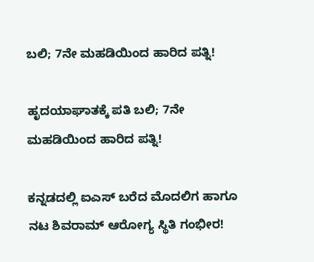ಬಲಿ; 7ನೇ ಮಹಡಿಯಿಂದ ಹಾರಿದ ಪತ್ನಿ!

ಹೃದಯಾಘಾತಕ್ಕೆ ಪತಿ ಬಲಿ; 7ನೇ ಮಹಡಿಯಿಂದ ಹಾರಿದ ಪತ್ನಿ!

ಕನ್ನಡದಲ್ಲಿ ಐಎಸ್ ಬರೆದ ಮೊದಲಿಗ ಹಾಗೂ ನಟ ಶಿವರಾಮ್ ಆರೋಗ್ಯ ಸ್ಥಿತಿ ಗಂಭೀರ!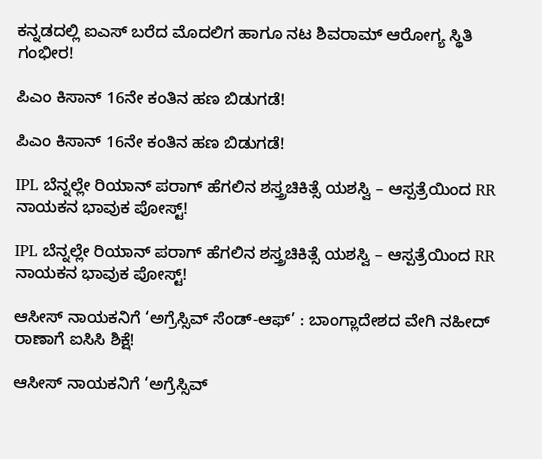ಕನ್ನಡದಲ್ಲಿ ಐಎಸ್ ಬರೆದ ಮೊದಲಿಗ ಹಾಗೂ ನಟ ಶಿವರಾಮ್ ಆರೋಗ್ಯ ಸ್ಥಿತಿ ಗಂಭೀರ!

ಪಿಎಂ ಕಿಸಾನ್ 16ನೇ ಕಂತಿನ ಹಣ ಬಿಡುಗಡೆ!

ಪಿಎಂ ಕಿಸಾನ್ 16ನೇ ಕಂತಿನ ಹಣ ಬಿಡುಗಡೆ!

IPL ಬೆನ್ನಲ್ಲೇ ರಿಯಾನ್ ಪರಾಗ್ ಹೆಗಲಿನ ಶಸ್ತ್ರಚಿಕಿತ್ಸೆ ಯಶಸ್ವಿ – ಆಸ್ಪತ್ರೆಯಿಂದ RR ನಾಯಕನ ಭಾವುಕ ಪೋಸ್ಟ್!

IPL ಬೆನ್ನಲ್ಲೇ ರಿಯಾನ್ ಪರಾಗ್ ಹೆಗಲಿನ ಶಸ್ತ್ರಚಿಕಿತ್ಸೆ ಯಶಸ್ವಿ – ಆಸ್ಪತ್ರೆಯಿಂದ RR ನಾಯಕನ ಭಾವುಕ ಪೋಸ್ಟ್!

ಆಸೀಸ್ ನಾಯಕನಿಗೆ ‘ಅಗ್ರೆಸ್ಸಿವ್ ಸೆಂಡ್-ಆಫ್’ : ಬಾಂಗ್ಲಾದೇಶದ ವೇಗಿ ನಹೀದ್ ರಾಣಾಗೆ ಐಸಿಸಿ ಶಿಕ್ಷೆ!

ಆಸೀಸ್ ನಾಯಕನಿಗೆ ‘ಅಗ್ರೆಸ್ಸಿವ್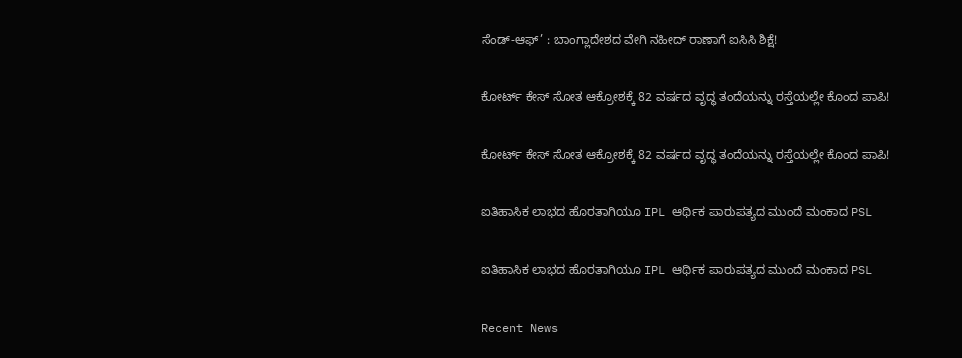ಸೆಂಡ್-ಆಫ್’ : ಬಾಂಗ್ಲಾದೇಶದ ವೇಗಿ ನಹೀದ್ ರಾಣಾಗೆ ಐಸಿಸಿ ಶಿಕ್ಷೆ!

ಕೋರ್ಟ್ ಕೇಸ್ ಸೋತ ಆಕ್ರೋಶಕ್ಕೆ 82 ವರ್ಷದ ವೃದ್ಧ ತಂದೆಯನ್ನು ರಸ್ತೆಯಲ್ಲೇ ಕೊಂದ ಪಾಪಿ!

ಕೋರ್ಟ್ ಕೇಸ್ ಸೋತ ಆಕ್ರೋಶಕ್ಕೆ 82 ವರ್ಷದ ವೃದ್ಧ ತಂದೆಯನ್ನು ರಸ್ತೆಯಲ್ಲೇ ಕೊಂದ ಪಾಪಿ!

ಐತಿಹಾಸಿಕ ಲಾಭದ ಹೊರತಾಗಿಯೂ IPL ಆರ್ಥಿಕ ಪಾರುಪತ್ಯದ ಮುಂದೆ ಮಂಕಾದ PSL

ಐತಿಹಾಸಿಕ ಲಾಭದ ಹೊರತಾಗಿಯೂ IPL ಆರ್ಥಿಕ ಪಾರುಪತ್ಯದ ಮುಂದೆ ಮಂಕಾದ PSL

Recent News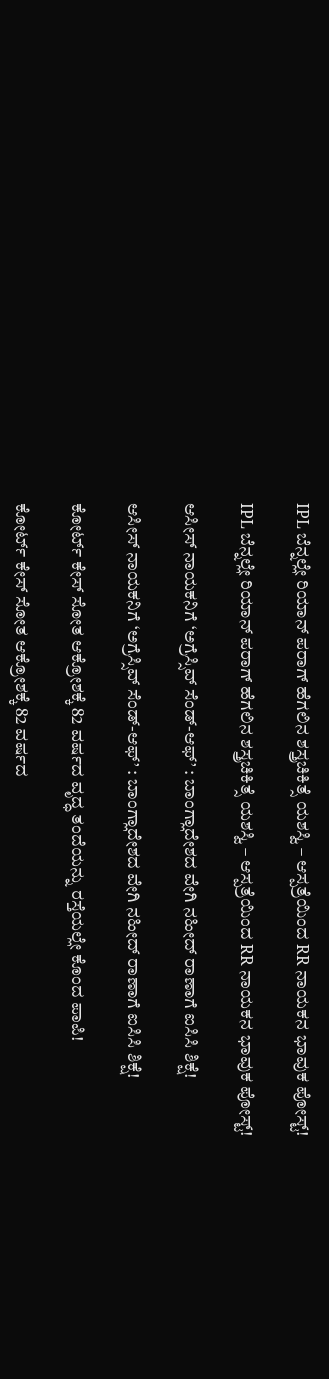IPL ಬೆನ್ನಲ್ಲೇ ರಿಯಾನ್ ಪರಾಗ್ ಹೆಗಲಿನ ಶಸ್ತ್ರಚಿಕಿತ್ಸೆ ಯಶಸ್ವಿ – ಆಸ್ಪತ್ರೆಯಿಂದ RR ನಾಯಕನ ಭಾವುಕ ಪೋಸ್ಟ್!

IPL ಬೆನ್ನಲ್ಲೇ ರಿಯಾನ್ ಪರಾಗ್ ಹೆಗಲಿನ ಶಸ್ತ್ರಚಿಕಿತ್ಸೆ ಯಶಸ್ವಿ – ಆಸ್ಪತ್ರೆಯಿಂದ RR ನಾಯಕನ ಭಾವುಕ ಪೋಸ್ಟ್!

ಆಸೀಸ್ ನಾಯಕನಿಗೆ ‘ಅಗ್ರೆಸ್ಸಿವ್ ಸೆಂಡ್-ಆಫ್’ : ಬಾಂಗ್ಲಾದೇಶದ ವೇಗಿ ನಹೀದ್ ರಾಣಾಗೆ ಐಸಿಸಿ ಶಿಕ್ಷೆ!

ಆಸೀಸ್ ನಾಯಕನಿಗೆ ‘ಅಗ್ರೆಸ್ಸಿವ್ ಸೆಂಡ್-ಆಫ್’ : ಬಾಂಗ್ಲಾದೇಶದ ವೇಗಿ ನಹೀದ್ ರಾಣಾಗೆ ಐಸಿಸಿ ಶಿಕ್ಷೆ!

ಕೋರ್ಟ್ ಕೇಸ್ ಸೋತ ಆಕ್ರೋಶಕ್ಕೆ 82 ವರ್ಷದ ವೃದ್ಧ ತಂದೆಯನ್ನು ರಸ್ತೆಯಲ್ಲೇ ಕೊಂದ ಪಾಪಿ!

ಕೋರ್ಟ್ ಕೇಸ್ ಸೋತ ಆಕ್ರೋಶಕ್ಕೆ 82 ವರ್ಷದ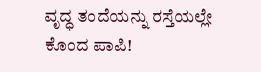ವೃದ್ಧ ತಂದೆಯನ್ನು ರಸ್ತೆಯಲ್ಲೇ ಕೊಂದ ಪಾಪಿ!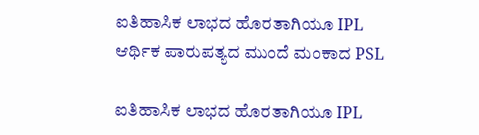ಐತಿಹಾಸಿಕ ಲಾಭದ ಹೊರತಾಗಿಯೂ IPL ಆರ್ಥಿಕ ಪಾರುಪತ್ಯದ ಮುಂದೆ ಮಂಕಾದ PSL

ಐತಿಹಾಸಿಕ ಲಾಭದ ಹೊರತಾಗಿಯೂ IPL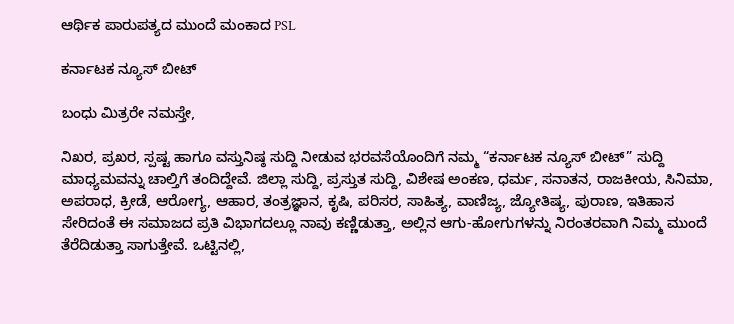ಆರ್ಥಿಕ ಪಾರುಪತ್ಯದ ಮುಂದೆ ಮಂಕಾದ PSL

ಕರ್ನಾಟಕ ನ್ಯೂಸ್ ಬೀಟ್

ಬಂಧು ಮಿತ್ರರೇ ನಮಸ್ತೇ,

ನಿಖರ, ಪ್ರಖರ, ಸ್ಪಷ್ಟ ಹಾಗೂ ವಸ್ತುನಿಷ್ಠ ಸುದ್ದಿ ನೀಡುವ ಭರವಸೆಯೊಂದಿಗೆ ನಮ್ಮ “ಕರ್ನಾಟಕ ನ್ಯೂಸ್ ಬೀಟ್” ಸುದ್ದಿ ಮಾಧ್ಯಮವನ್ನು ಚಾಲ್ತಿಗೆ ತಂದಿದ್ದೇವೆ. ಜಿಲ್ಲಾ ಸುದ್ದಿ, ಪ್ರಸ್ತುತ ಸುದ್ದಿ, ವಿಶೇಷ ಅಂಕಣ, ಧರ್ಮ, ಸನಾತನ, ರಾಜಕೀಯ, ಸಿನಿಮಾ, ಅಪರಾಧ, ಕ್ರೀಡೆ, ಆರೋಗ್ಯ, ಆಹಾರ, ತಂತ್ರಜ್ಞಾನ, ಕೃಷಿ, ಪರಿಸರ, ಸಾಹಿತ್ಯ, ವಾಣಿಜ್ಯ, ಜ್ಯೋತಿಷ್ಯ, ಪುರಾಣ, ಇತಿಹಾಸ ಸೇರಿದಂತೆ ಈ ಸಮಾಜದ ಪ್ರತಿ ವಿಭಾಗದಲ್ಲೂ ನಾವು ಕಣ್ಣಿಡುತ್ತಾ, ಅಲ್ಲಿನ ಆಗು-ಹೋಗುಗಳನ್ನು ನಿರಂತರವಾಗಿ ನಿಮ್ಮ ಮುಂದೆ ತೆರೆದಿಡುತ್ತಾ ಸಾಗುತ್ತೇವೆ. ಒಟ್ಟಿನಲ್ಲಿ,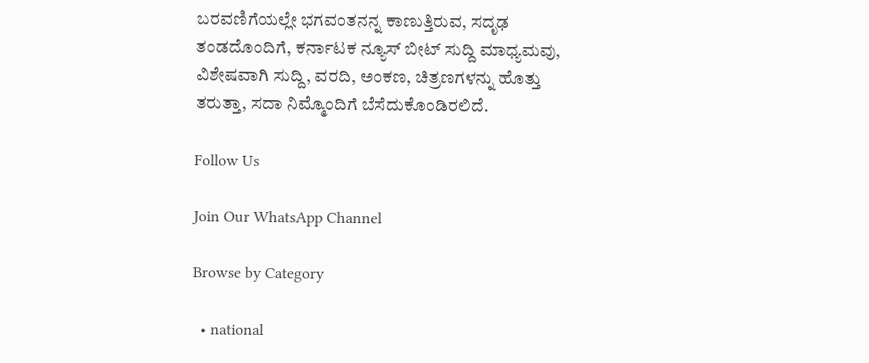ಬರವಣಿಗೆಯಲ್ಲೇ ಭಗವಂತನನ್ನ ಕಾಣುತ್ತಿರುವ, ಸದೃಢ ತಂಡದೊಂದಿಗೆ, ಕರ್ನಾಟಕ ನ್ಯೂಸ್ ಬೀಟ್ ಸುದ್ದಿ ಮಾಧ್ಯಮವು, ವಿಶೇಷವಾಗಿ ಸುದ್ದಿ, ವರದಿ, ಅಂಕಣ, ಚಿತ್ರಣಗಳನ್ನು ಹೊತ್ತು ತರುತ್ತಾ, ಸದಾ ನಿಮ್ಮೊಂದಿಗೆ ಬೆಸೆದುಕೊಂಡಿರಲಿದೆ.

Follow Us

Join Our WhatsApp Channel

Browse by Category

  • national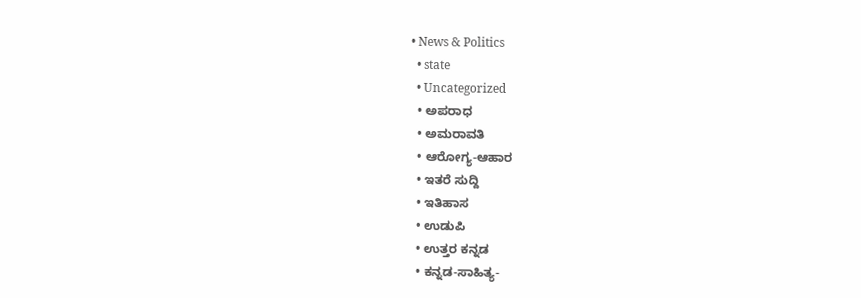• News & Politics
  • state
  • Uncategorized
  • ಅಪರಾಧ
  • ಅಮರಾವತಿ
  • ಆರೋಗ್ಯ-ಆಹಾರ
  • ಇತರೆ ಸುದ್ದಿ
  • ಇತಿಹಾಸ
  • ಉಡುಪಿ
  • ಉತ್ತರ ಕನ್ನಡ
  • ಕನ್ನಡ-ಸಾಹಿತ್ಯ-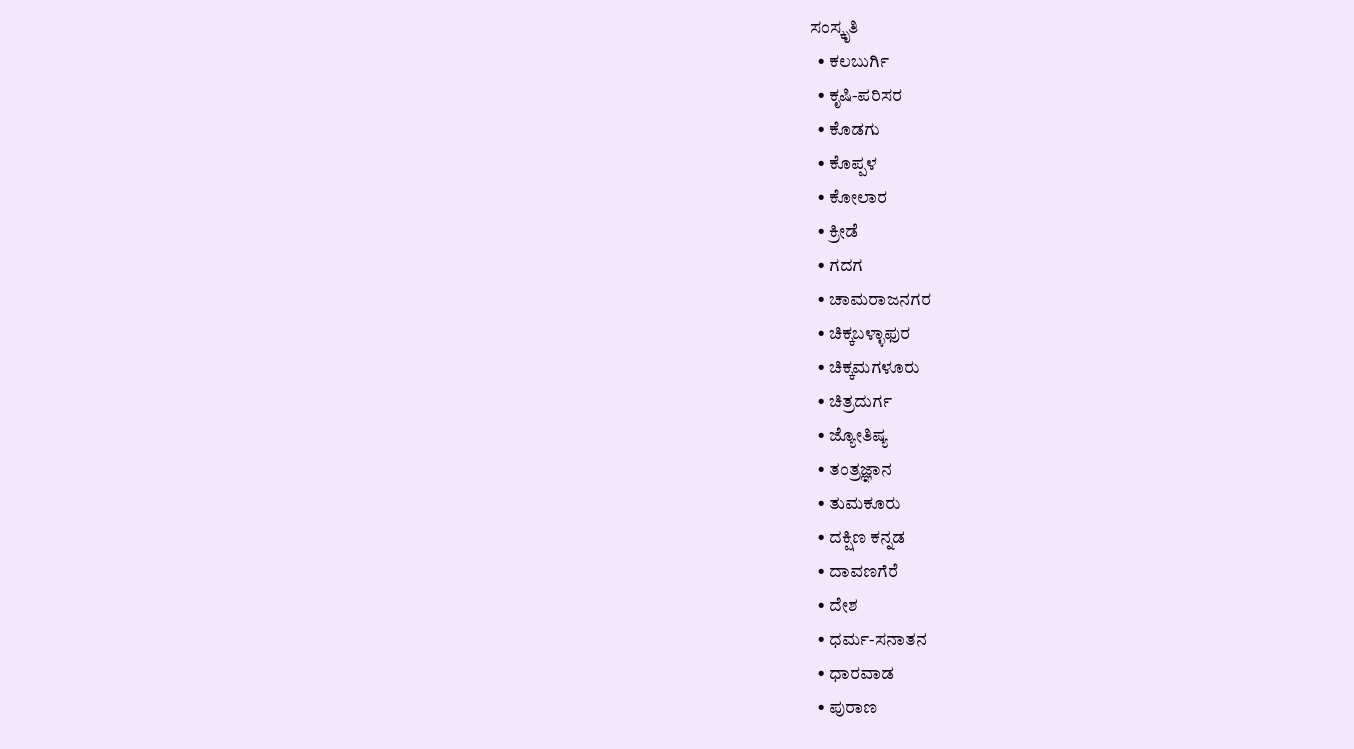ಸಂಸ್ಕೃತಿ
  • ಕಲಬುರ್ಗಿ
  • ಕೃಷಿ-ಪರಿಸರ
  • ಕೊಡಗು
  • ಕೊಪ್ಪಳ
  • ಕೋಲಾರ
  • ಕ್ರೀಡೆ
  • ಗದಗ
  • ಚಾಮರಾಜನಗರ
  • ಚಿಕ್ಕಬಳ್ಳಾಫುರ
  • ಚಿಕ್ಕಮಗಳೂರು
  • ಚಿತ್ರದುರ್ಗ
  • ಜ್ಯೋತಿಷ್ಯ
  • ತಂತ್ರಜ್ಞಾನ
  • ತುಮಕೂರು
  • ದಕ್ಷಿಣ ಕನ್ನಡ
  • ದಾವಣಗೆರೆ
  • ದೇಶ
  • ಧರ್ಮ-ಸನಾತನ
  • ಧಾರವಾಡ
  • ಪುರಾಣ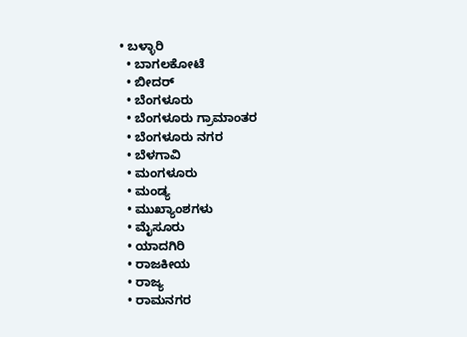• ಬಳ್ಳಾರಿ
  • ಬಾಗಲಕೋಟೆ
  • ಬೀದರ್
  • ಬೆಂಗಳೂರು
  • ಬೆಂಗಳೂರು ಗ್ರಾಮಾಂತರ
  • ಬೆಂಗಳೂರು ನಗರ
  • ಬೆಳಗಾವಿ
  • ಮಂಗಳೂರು
  • ಮಂಡ್ಯ
  • ಮುಖ್ಯಾಂಶಗಳು
  • ಮೈಸೂರು
  • ಯಾದಗಿರಿ
  • ರಾಜಕೀಯ
  • ರಾಜ್ಯ
  • ರಾಮನಗರ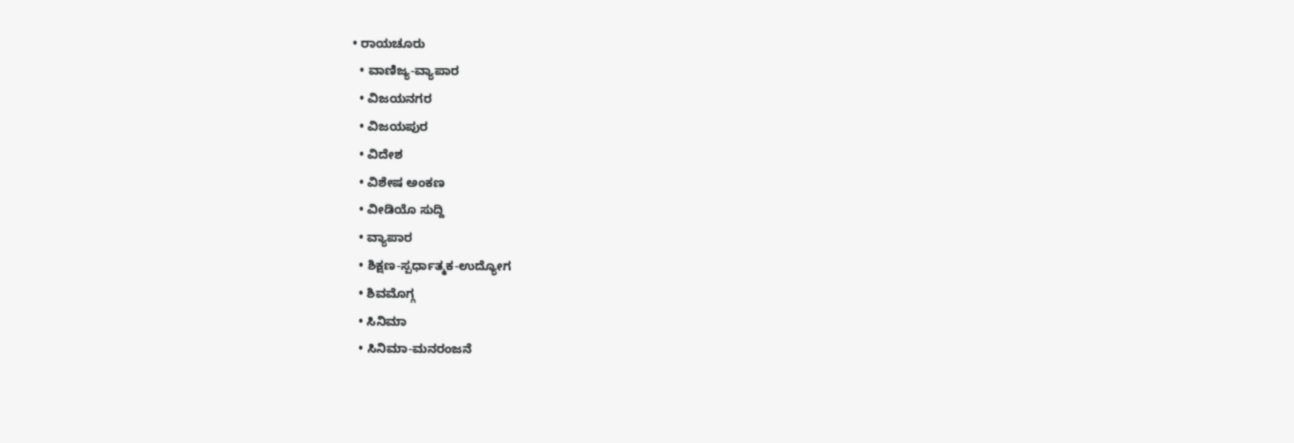• ರಾಯಚೂರು
  • ವಾಣಿಜ್ಯ-ವ್ಯಾಪಾರ
  • ವಿಜಯನಗರ
  • ವಿಜಯಪುರ
  • ವಿದೇಶ
  • ವಿಶೇಷ ಅಂಕಣ
  • ವೀಡಿಯೊ ಸುದ್ದಿ
  • ವ್ಯಾಪಾರ
  • ಶಿಕ್ಷಣ-ಸ್ಪರ್ಧಾತ್ಮಕ-ಉದ್ಯೋಗ
  • ಶಿವಮೊಗ್ಗ
  • ಸಿನಿಮಾ
  • ಸಿನಿಮಾ-ಮನರಂಜನೆ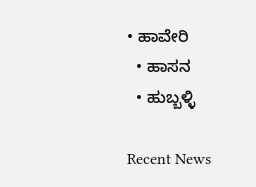• ಹಾವೇರಿ
  • ಹಾಸನ
  • ಹುಬ್ಬಳ್ಳಿ

Recent News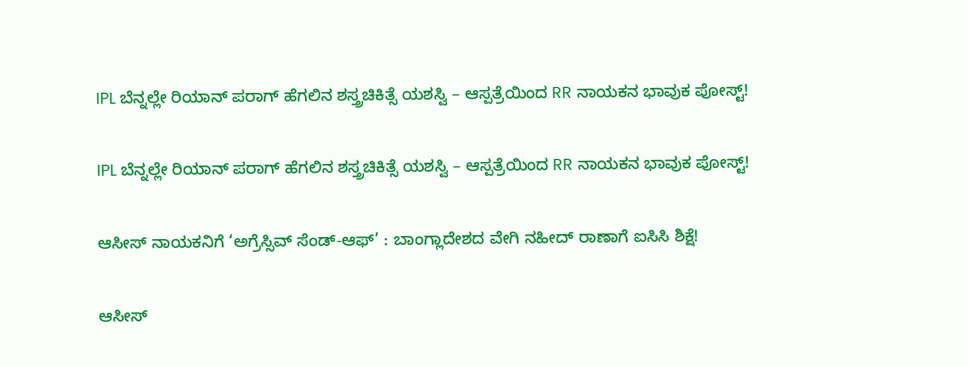IPL ಬೆನ್ನಲ್ಲೇ ರಿಯಾನ್ ಪರಾಗ್ ಹೆಗಲಿನ ಶಸ್ತ್ರಚಿಕಿತ್ಸೆ ಯಶಸ್ವಿ – ಆಸ್ಪತ್ರೆಯಿಂದ RR ನಾಯಕನ ಭಾವುಕ ಪೋಸ್ಟ್!

IPL ಬೆನ್ನಲ್ಲೇ ರಿಯಾನ್ ಪರಾಗ್ ಹೆಗಲಿನ ಶಸ್ತ್ರಚಿಕಿತ್ಸೆ ಯಶಸ್ವಿ – ಆಸ್ಪತ್ರೆಯಿಂದ RR ನಾಯಕನ ಭಾವುಕ ಪೋಸ್ಟ್!

ಆಸೀಸ್ ನಾಯಕನಿಗೆ ‘ಅಗ್ರೆಸ್ಸಿವ್ ಸೆಂಡ್-ಆಫ್’ : ಬಾಂಗ್ಲಾದೇಶದ ವೇಗಿ ನಹೀದ್ ರಾಣಾಗೆ ಐಸಿಸಿ ಶಿಕ್ಷೆ!

ಆಸೀಸ್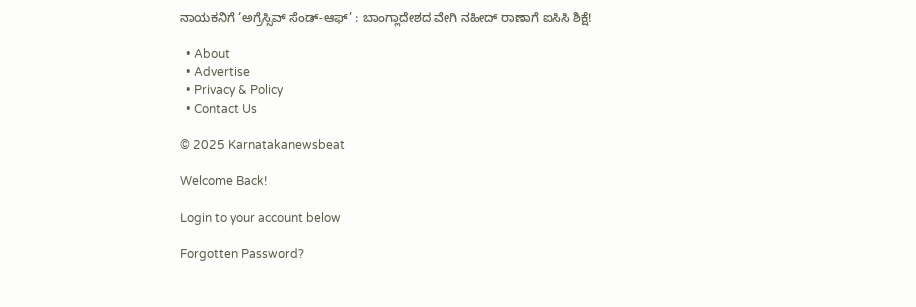ನಾಯಕನಿಗೆ ‘ಅಗ್ರೆಸ್ಸಿವ್ ಸೆಂಡ್-ಆಫ್’ : ಬಾಂಗ್ಲಾದೇಶದ ವೇಗಿ ನಹೀದ್ ರಾಣಾಗೆ ಐಸಿಸಿ ಶಿಕ್ಷೆ!

  • About
  • Advertise
  • Privacy & Policy
  • Contact Us

© 2025 Karnatakanewsbeat

Welcome Back!

Login to your account below

Forgotten Password?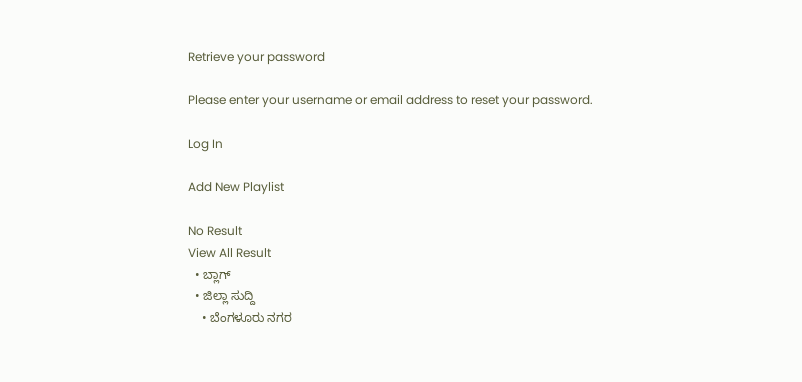Retrieve your password

Please enter your username or email address to reset your password.

Log In

Add New Playlist

No Result
View All Result
  • ಬ್ಲಾಗ್
  • ಜಿಲ್ಲಾ ಸುದ್ದಿ
    • ಬೆಂಗಳೂರು ನಗರ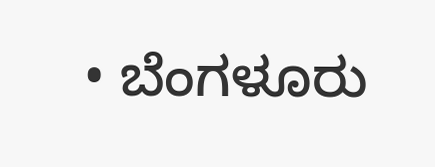• ಬೆಂಗಳೂರು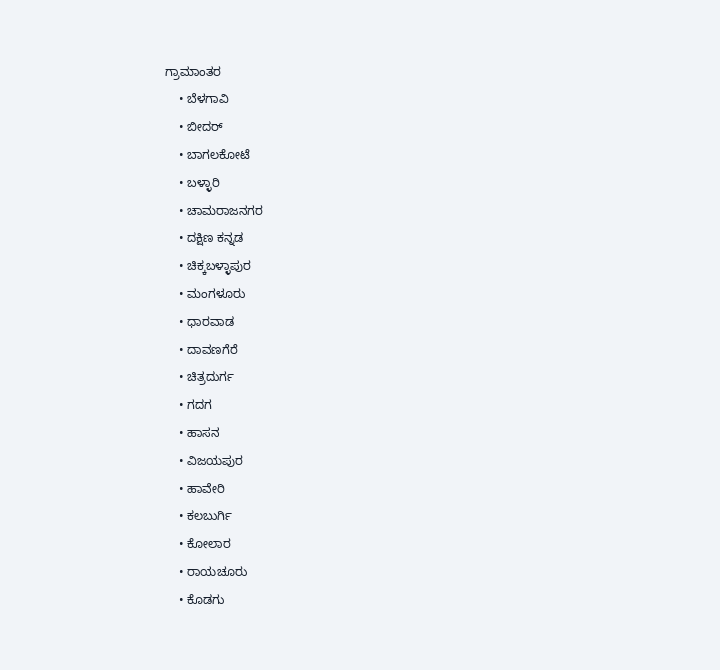ಗ್ರಾಮಾಂತರ
    • ಬೆಳಗಾವಿ
    • ಬೀದರ್
    • ಬಾಗಲಕೋಟೆ
    • ಬಳ್ಳಾರಿ
    • ಚಾಮರಾಜನಗರ
    • ದಕ್ಷಿಣ ಕನ್ನಡ
    • ಚಿಕ್ಕಬಳ್ಳಾಪುರ
    • ಮಂಗಳೂರು
    • ಧಾರವಾಡ
    • ದಾವಣಗೆರೆ
    • ಚಿತ್ರದುರ್ಗ
    • ಗದಗ
    • ಹಾಸನ
    • ವಿಜಯಪುರ
    • ಹಾವೇರಿ
    • ಕಲಬುರ್ಗಿ
    • ಕೋಲಾರ
    • ರಾಯಚೂರು
    • ಕೊಡಗು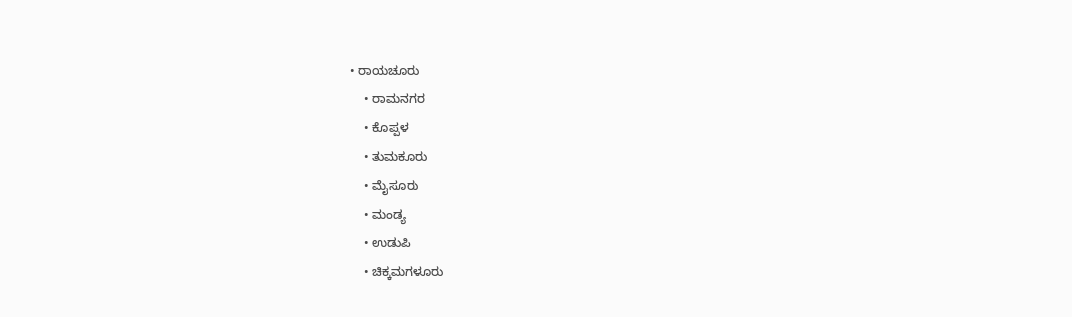• ರಾಯಚೂರು
    • ರಾಮನಗರ
    • ಕೊಪ್ಪಳ
    • ತುಮಕೂರು
    • ಮೈಸೂರು
    • ಮಂಡ್ಯ
    • ಉಡುಪಿ
    • ಚಿಕ್ಕಮಗಳೂರು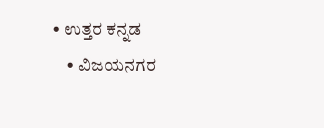• ಉತ್ತರ ಕನ್ನಡ
    • ವಿಜಯನಗರ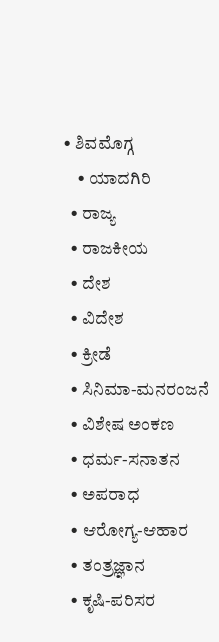• ಶಿವಮೊಗ್ಗ
    • ಯಾದಗಿರಿ
  • ರಾಜ್ಯ
  • ರಾಜಕೀಯ
  • ದೇಶ
  • ವಿದೇಶ
  • ಕ್ರೀಡೆ
  • ಸಿನಿಮಾ-ಮನರಂಜನೆ
  • ವಿಶೇಷ ಅಂಕಣ
  • ಧರ್ಮ-ಸನಾತನ
  • ಅಪರಾಧ
  • ಆರೋಗ್ಯ-ಆಹಾರ
  • ತಂತ್ರಜ್ಞಾನ
  • ಕೃಷಿ-ಪರಿಸರ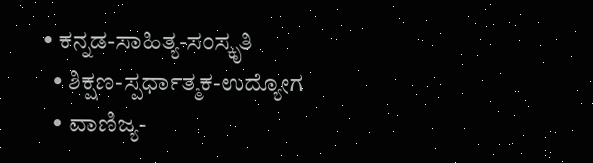• ಕನ್ನಡ-ಸಾಹಿತ್ಯ-ಸಂಸ್ಕೃತಿ
  • ಶಿಕ್ಷಣ-ಸ್ಪರ್ಧಾತ್ಮಕ-ಉದ್ಯೋಗ
  • ವಾಣಿಜ್ಯ-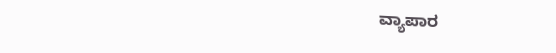ವ್ಯಾಪಾರ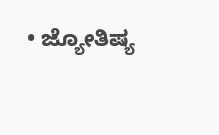• ಜ್ಯೋತಿಷ್ಯ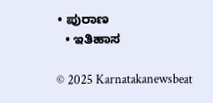• ಪುರಾಣ
  • ಇತಿಹಾಸ

© 2025 Karnatakanewsbeat